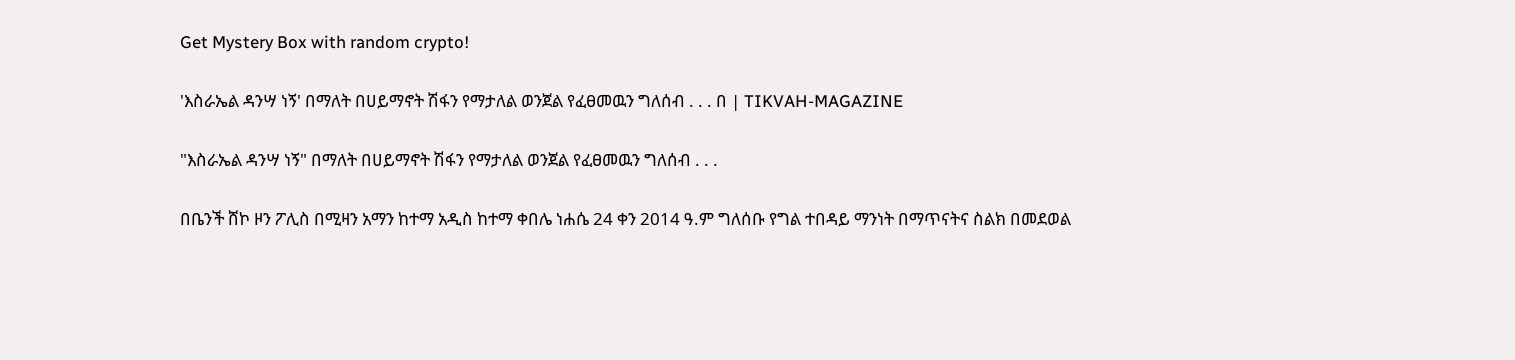Get Mystery Box with random crypto!

'እስራኤል ዳንሣ ነኝ' በማለት በሀይማኖት ሽፋን የማታለል ወንጀል የፈፀመዉን ግለሰብ . . . በ | TIKVAH-MAGAZINE

"እስራኤል ዳንሣ ነኝ" በማለት በሀይማኖት ሽፋን የማታለል ወንጀል የፈፀመዉን ግለሰብ . . .

በቤንች ሸኮ ዞን ፖሊስ በሚዛን አማን ከተማ አዲስ ከተማ ቀበሌ ነሐሴ 24 ቀን 2014 ዓ.ም ግለሰቡ የግል ተበዳይ ማንነት በማጥናትና ስልክ በመደወል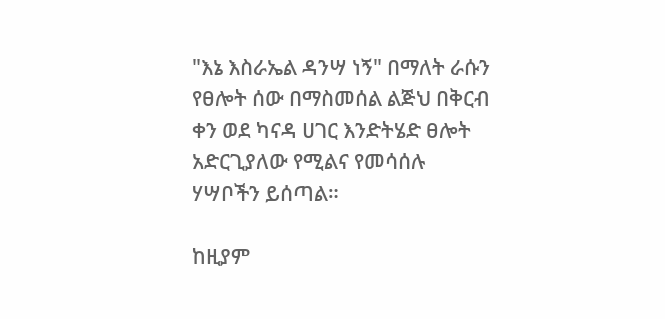"እኔ እስራኤል ዳንሣ ነኝ" በማለት ራሱን የፀሎት ሰው በማስመሰል ልጅህ በቅርብ ቀን ወደ ካናዳ ሀገር እንድትሄድ ፀሎት አድርጊያለው የሚልና የመሳሰሉ ሃሣቦችን ይሰጣል።

ከዚያም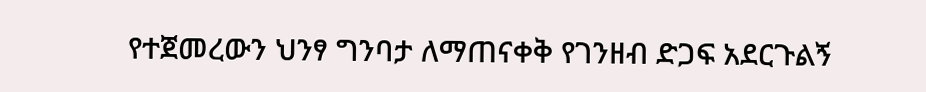የተጀመረውን ህንፃ ግንባታ ለማጠናቀቅ የገንዘብ ድጋፍ አደርጉልኝ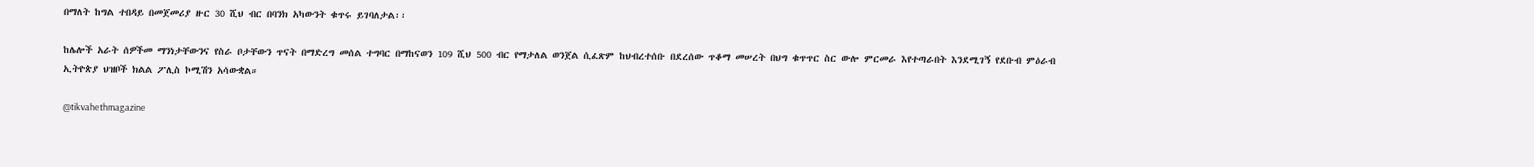በማለት ከግል ተበዳይ በመጀመሪያ ዙር 30 ሺህ ብር በባንክ አካውንት ቁጥሩ ይገባለታል፡፡

ከሌሎች አራት ሰዎችመ ማንነታቸውንና የስራ ቦታቸውን ጥናት በማድረግ መሰል ተግባር በማከናወን 109 ሺህ 500 ብር የማታለል ወንጀል ሲፈጽም ከህብረተሰቡ በደረሰው ጥቆማ መሠረት በህግ ቁጥጥር ስር ውሎ ምርመራ እየተጣራበት እንደሚገኝ የደቡብ ምዕራብ ኢትዮጵያ ህዝቦች ክልል ፖሊስ ኮሚሽን አሳውቋል።

@tikvahethmagazine